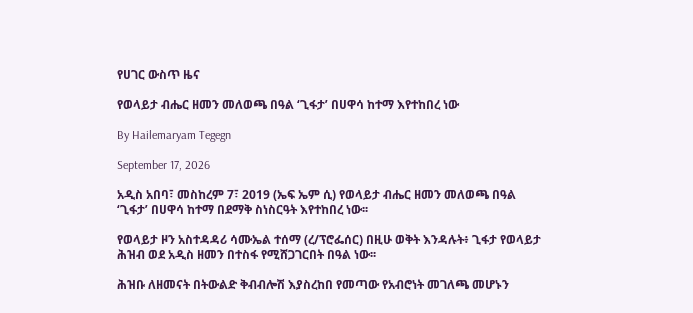የሀገር ውስጥ ዜና

የወላይታ ብሔር ዘመን መለወጫ በዓል ‘ጊፋታ’ በሀዋሳ ከተማ እየተከበረ ነው

By Hailemaryam Tegegn

September 17, 2026

አዲስ አበባ፣ መስከረም 7፣ 2019 (ኤፍ ኤም ሲ) የወላይታ ብሔር ዘመን መለወጫ በዓል ‘ጊፋታ’ በሀዋሳ ከተማ በደማቅ ስነስርዓት እየተከበረ ነው፡፡

የወላይታ ዞን አስተዳዳሪ ሳሙኤል ተሰማ (ረ/ፕሮፌሰር) በዚሁ ወቅት እንዳሉት፥ ጊፋታ የወላይታ ሕዝብ ወደ አዲስ ዘመን በተስፋ የሚሸጋገርበት በዓል ነው፡፡

ሕዝቡ ለዘመናት በትውልድ ቅብብሎሽ እያስረከበ የመጣው የአብሮነት መገለጫ መሆኑን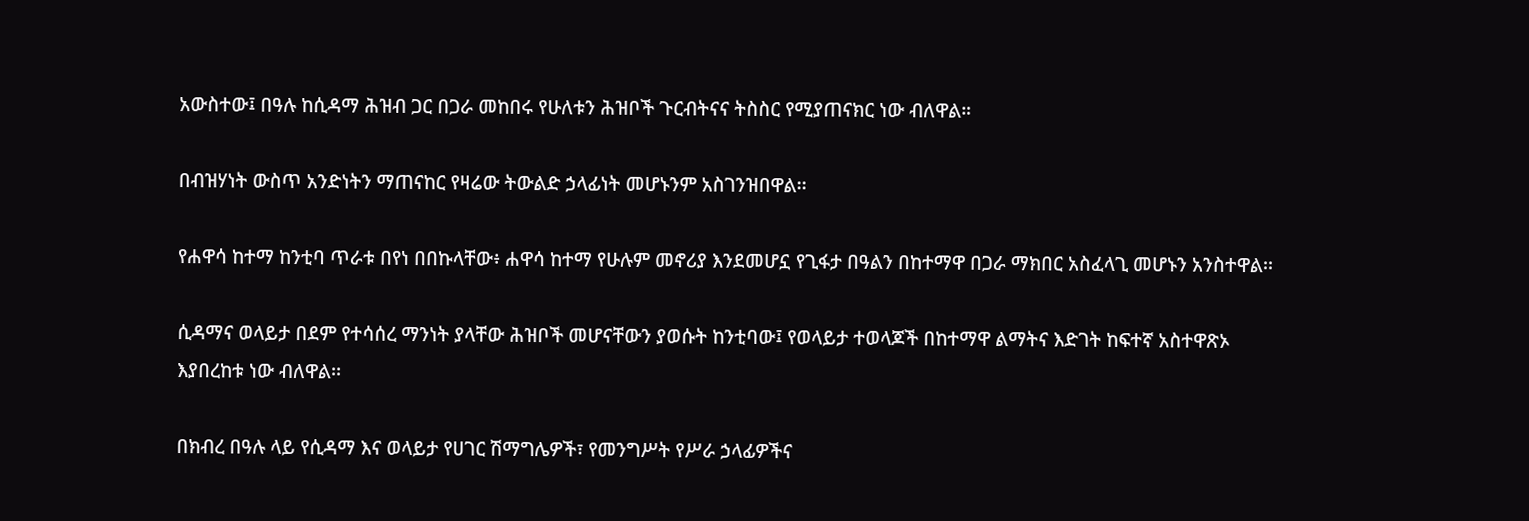አውስተው፤ በዓሉ ከሲዳማ ሕዝብ ጋር በጋራ መከበሩ የሁለቱን ሕዝቦች ጉርብትናና ትስስር የሚያጠናክር ነው ብለዋል።

በብዝሃነት ውስጥ አንድነትን ማጠናከር የዛሬው ትውልድ ኃላፊነት መሆኑንም አስገንዝበዋል፡፡

የሐዋሳ ከተማ ከንቲባ ጥራቱ በየነ በበኩላቸው፥ ሐዋሳ ከተማ የሁሉም መኖሪያ እንደመሆኗ የጊፋታ በዓልን በከተማዋ በጋራ ማክበር አስፈላጊ መሆኑን አንስተዋል፡፡

ሲዳማና ወላይታ በደም የተሳሰረ ማንነት ያላቸው ሕዝቦች መሆናቸውን ያወሱት ከንቲባው፤ የወላይታ ተወላጆች በከተማዋ ልማትና እድገት ከፍተኛ አስተዋጽኦ እያበረከቱ ነው ብለዋል፡፡

በክብረ በዓሉ ላይ የሲዳማ እና ወላይታ የሀገር ሽማግሌዎች፣ የመንግሥት የሥራ ኃላፊዎችና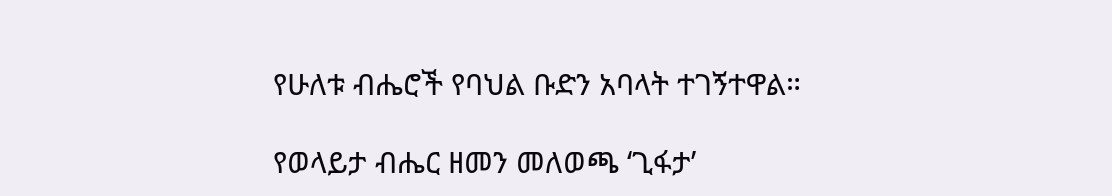የሁለቱ ብሔሮች የባህል ቡድን አባላት ተገኝተዋል።

የወላይታ ብሔር ዘመን መለወጫ ‘ጊፋታ’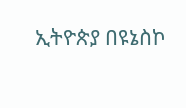ኢትዮጵያ በዩኔስኮ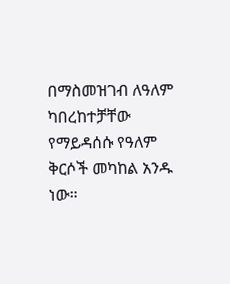በማስመዝገብ ለዓለም ካበረከተቻቸው የማይዳሰሱ የዓለም ቅርሶች መካከል አንዱ ነው።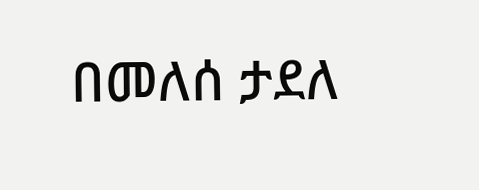በመለሰ ታደለ